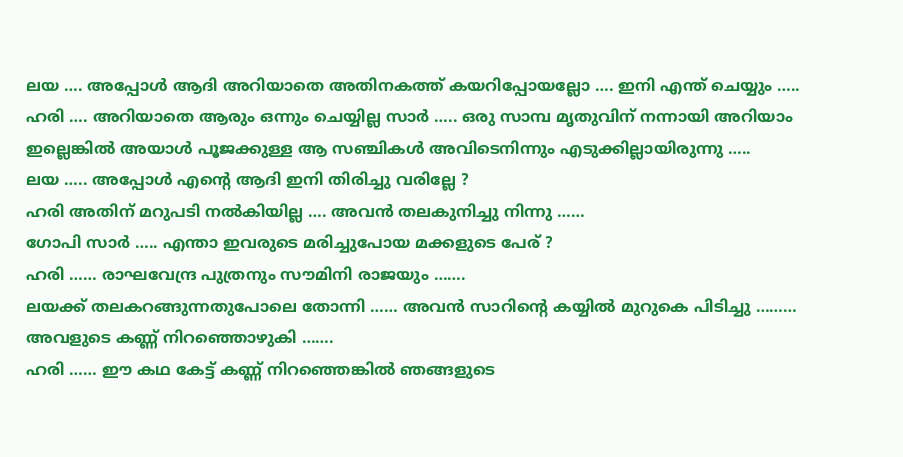ലയ …. അപ്പോൾ ആദി അറിയാതെ അതിനകത്ത് കയറിപ്പോയല്ലോ …. ഇനി എന്ത് ചെയ്യും …..
ഹരി …. അറിയാതെ ആരും ഒന്നും ചെയ്യില്ല സാർ ….. ഒരു സാമ്പ മൃതുവിന് നന്നായി അറിയാം ഇല്ലെങ്കിൽ അയാൾ പൂജക്കുള്ള ആ സഞ്ചികൾ അവിടെനിന്നും എടുക്കില്ലായിരുന്നു …..
ലയ ….. അപ്പോൾ എന്റെ ആദി ഇനി തിരിച്ചു വരില്ലേ ?
ഹരി അതിന് മറുപടി നൽകിയില്ല …. അവൻ തലകുനിച്ചു നിന്നു ……
ഗോപി സാർ ….. എന്താ ഇവരുടെ മരിച്ചുപോയ മക്കളുടെ പേര് ?
ഹരി …… രാഘവേന്ദ്ര പുത്രനും സൗമിനി രാജയും …….
ലയക്ക് തലകറങ്ങുന്നതുപോലെ തോന്നി …… അവൻ സാറിന്റെ കയ്യിൽ മുറുകെ പിടിച്ചു ……… അവളുടെ കണ്ണ് നിറഞ്ഞൊഴുകി …….
ഹരി …… ഈ കഥ കേട്ട് കണ്ണ് നിറഞ്ഞെങ്കിൽ ഞങ്ങളുടെ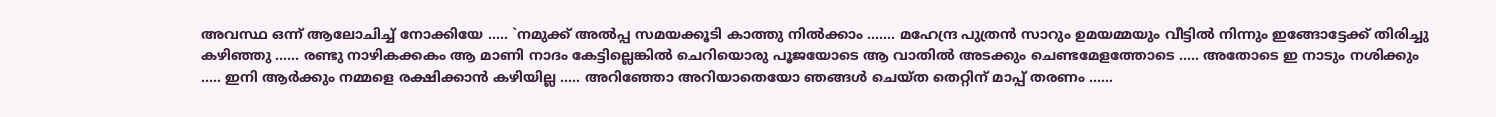അവസ്ഥ ഒന്ന് ആലോചിച്ച് നോക്കിയേ ….. `നമുക്ക് അൽപ്പ സമയക്കൂടി കാത്തു നിൽക്കാം ……. മഹേന്ദ്ര പുത്രൻ സാറും ഉമയമ്മയും വീട്ടിൽ നിന്നും ഇങ്ങോട്ടേക്ക് തിരിച്ചു കഴിഞ്ഞു …… രണ്ടു നാഴികക്കകം ആ മാണി നാദം കേട്ടില്ലെങ്കിൽ ചെറിയൊരു പൂജയോടെ ആ വാതിൽ അടക്കും ചെണ്ടമേളത്തോടെ ….. അതോടെ ഇ നാടും നശിക്കും ….. ഇനി ആർക്കും നമ്മളെ രക്ഷിക്കാൻ കഴിയില്ല ….. അറിഞ്ഞോ അറിയാതെയോ ഞങ്ങൾ ചെയ്ത തെറ്റിന് മാപ്പ് തരണം ……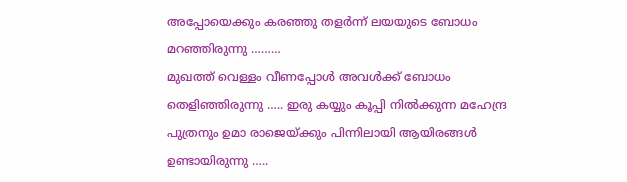അപ്പോയെക്കും കരഞ്ഞു തളർന്ന് ലയയുടെ ബോധം മറഞ്ഞിരുന്നു ………
മുഖത്ത് വെള്ളം വീണപ്പോൾ അവൾക്ക് ബോധം തെളിഞ്ഞിരുന്നു ….. ഇരു കയ്യും കൂപ്പി നിൽക്കുന്ന മഹേന്ദ്ര പുത്രനും ഉമാ രാജെയ്ക്കും പിന്നിലായി ആയിരങ്ങൾ ഉണ്ടായിരുന്നു …..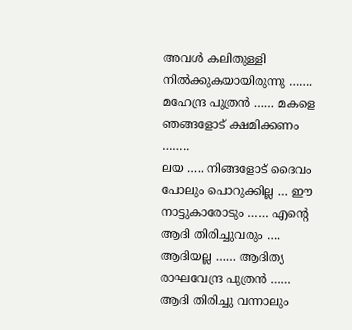അവൾ കലിതുള്ളി നിൽക്കുകയായിരുന്നു …….
മഹേന്ദ്ര പുത്രൻ …… മകളെ ഞങ്ങളോട് ക്ഷമിക്കണം ……..
ലയ ….. നിങ്ങളോട് ദൈവം പോലും പൊറുക്കില്ല … ഈ നാട്ടുകാരോടും …… എന്റെ ആദി തിരിച്ചുവരും …. ആദിയല്ല …… ആദിത്യ രാഘവേന്ദ്ര പുത്രൻ …… ആദി തിരിച്ചു വന്നാലും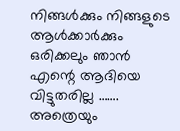നിങ്ങൾക്കും നിങ്ങളുടെ ആൾക്കാർക്കും ഒരിക്കലും ഞാൻ എന്റെ ആദിയെ വിട്ടുതരില്ല ……. അത്രെയും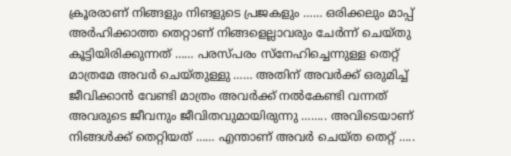ക്രൂരരാണ് നിങ്ങളും നിങളുടെ പ്രജകളും …… ഒരിക്കലും മാപ്പ് അർഹിക്കാത്ത തെറ്റാണ് നിങ്ങളെല്ലാവരും ചേർന്ന് ചെയ്തു കൂട്ടിയിരിക്കുന്നത് …… പരസ്പരം സ്നേഹിച്ചെന്നുള്ള തെറ്റ് മാത്രമേ അവർ ചെയ്തുള്ളു …… അതിന് അവർക്ക് ഒരുമിച്ച് ജീവിക്കാൻ വേണ്ടി മാത്രം അവർക്ക് നൽകേണ്ടി വന്നത് അവരുടെ ജീവനും ജീവിതവുമായിരുന്നു …….. അവിടെയാണ് നിങ്ങൾക്ക് തെറ്റിയത് …… എന്താണ് അവർ ചെയ്ത തെറ്റ് …..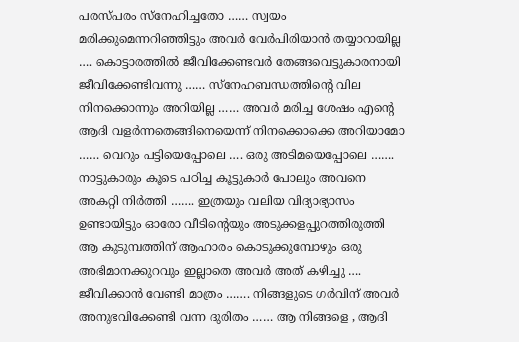പരസ്പരം സ്നേഹിച്ചതോ …… സ്വയം മരിക്കുമെന്നറിഞ്ഞിട്ടും അവർ വേർപിരിയാൻ തയ്യാറായില്ല …. കൊട്ടാരത്തിൽ ജീവിക്കേണ്ടവർ തേങ്ങവെട്ടുകാരനായി ജീവിക്കേണ്ടിവന്നു …… സ്നേഹബന്ധത്തിന്റെ വില നിനക്കൊന്നും അറിയില്ല …… അവർ മരിച്ച ശേഷം എന്റെ ആദി വളർന്നതെങ്ങിനെയെന്ന് നിനക്കൊക്കെ അറിയാമോ …… വെറും പട്ടിയെപ്പോലെ …. ഒരു അടിമയെപ്പോലെ ……. നാട്ടുകാരും കൂടെ പഠിച്ച കൂട്ടുകാർ പോലും അവനെ അകറ്റി നിർത്തി ……. ഇത്രയും വലിയ വിദ്യാഭ്യാസം ഉണ്ടായിട്ടും ഓരോ വീടിന്റെയും അടുക്കളപ്പുറത്തിരുത്തി ആ കുടുമ്പത്തിന് ആഹാരം കൊടുക്കുമ്പോഴും ഒരു അഭിമാനക്കുറവും ഇല്ലാതെ അവർ അത് കഴിച്ചു …. ജീവിക്കാൻ വേണ്ടി മാത്രം ……. നിങ്ങളുടെ ഗർവിന് അവർ അനുഭവിക്കേണ്ടി വന്ന ദുരിതം …… ആ നിങ്ങളെ , ആദി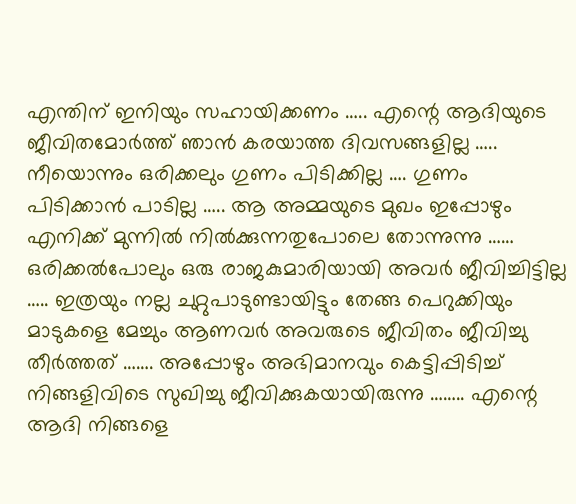എന്തിന് ഇനിയും സഹായിക്കണം ….. എന്റെ ആദിയുടെ ജീവിതമോർത്ത് ഞാൻ കരയാത്ത ദിവസങ്ങളില്ല ….. നീയൊന്നും ഒരിക്കലും ഗുണം പിടിക്കില്ല …. ഗുണം പിടിക്കാൻ പാടില്ല ….. ആ അമ്മയുടെ മുഖം ഇപ്പോഴും എനിക്ക് മുന്നിൽ നിൽക്കുന്നതുപോലെ തോന്നുന്നു …… ഒരിക്കൽപോലും ഒരു രാജകുമാരിയായി അവർ ജീവിച്ചിട്ടില്ല ….. ഇത്രയും നല്ല ചുറ്റുപാടുണ്ടായിട്ടും തേങ്ങ പെറുക്കിയും മാടുകളെ മേച്ചും ആണവർ അവരുടെ ജീവിതം ജീവിച്ചു തീർത്തത് ……. അപ്പോഴും അഭിമാനവും കെട്ടിപ്പിടിച്ച് നിങ്ങളിവിടെ സുഖിച്ചു ജീവിക്കുകയായിരുന്നു …….. എന്റെ ആദി നിങ്ങളെ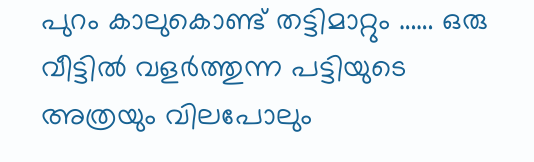പുറം കാലുകൊണ്ട് തട്ടിമാറ്റും …… ഒരു വീട്ടിൽ വളർത്തുന്ന പട്ടിയുടെ അത്രയും വിലപോലും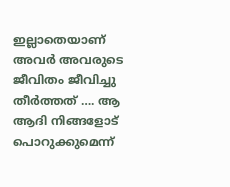ഇല്ലാതെയാണ് അവർ അവരുടെ ജീവിതം ജീവിച്ചു തീർത്തത് …. ആ ആദി നിങ്ങളോട് പൊറുക്കുമെന്ന്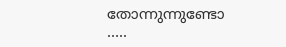തോന്നുന്നുണ്ടോ …..